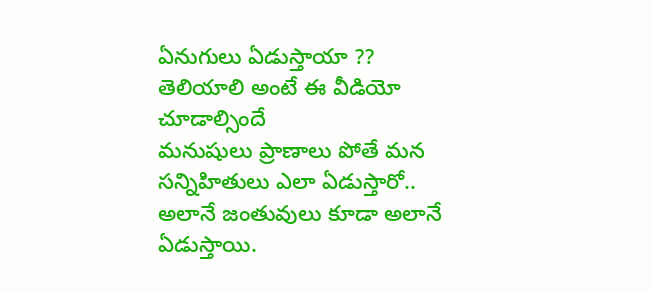ఏనుగులు ఏడుస్తాయా ?? తెలియాలి అంటే ఈ వీడియో చూడాల్సిందే
మనుషులు ప్రాణాలు పోతే మన సన్నిహితులు ఎలా ఏడుస్తారో.. అలానే జంతువులు కూడా అలానే ఏడుస్తాయి.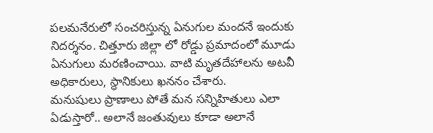పలమనేరులో సంచరిస్తున్న ఏనుగుల మందనే ఇందుకు నిదర్శనం. చిత్తూరు జిల్లా లో రోడ్డు ప్రమాదంలో మూడు ఏనుగులు మరణించాయి. వాటి మృతదేహాలను అటవీ అధికారులు, స్థానికులు ఖననం చేశారు.
మనుషులు ప్రాణాలు పోతే మన సన్నిహితులు ఎలా ఏడుస్తారో.. అలానే జంతువులు కూడా అలానే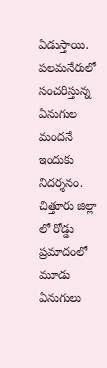ఏడుస్తాయి. పలమనేరులో సంచరిస్తున్న ఏనుగుల మందనే ఇందుకు నిదర్శనం. చిత్తూరు జిల్లా లో రోడ్డు ప్రమాదంలో మూడు ఏనుగులు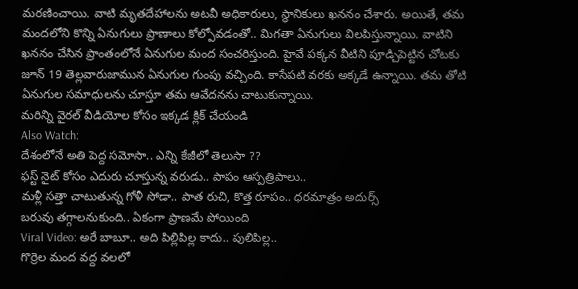మరణించాయి. వాటి మృతదేహాలను అటవీ అధికారులు, స్థానికులు ఖననం చేశారు. అయితే, తమ మందలోని కొన్ని ఏనుగులు ప్రాణాలు కోల్పోవడంతో.. మిగతా ఏనుగులు విలపిస్తున్నాయి. వాటిని ఖననం చేసిన ప్రాంతంలోనే ఏనుగుల మంద సంచరిస్తుంది. హైవే పక్కన వీటిని పూడ్చిపెట్టిన చోటకు జూన్ 19 తెల్లవారుజామున ఏనుగుల గుంపు వచ్చింది. కాసేపటి వరకు అక్కడే ఉన్నాయి. తమ తోటి ఏనుగుల సమాధులను చూస్తూ తమ ఆవేదనను చాటుకున్నాయి.
మరిన్ని వైరల్ వీడియోల కోసం ఇక్కడ క్లిక్ చేయండి
Also Watch:
దేశంలోనే అతి పెద్ద సమోసా.. ఎన్ని కేజీలో తెలుసా ??
ఫస్ట్ నైట్ కోసం ఎదురు చూస్తున్న వరుడు.. పాపం ఆస్పత్రిపాలు..
మళ్లీ సత్తా చాటుతున్న గోళీ సోడా.. పాత రుచి, కొత్త రూపం.. ధరమాత్రం అదుర్స్
బరువు తగ్గాలనుకుంది.. ఏకంగా ప్రాణమే పోయింది
Viral Video: అరే బాబూ.. అది పిల్లిపిల్ల కాదు.. పులిపిల్ల..
గొర్రెల మంద వద్ద వలలో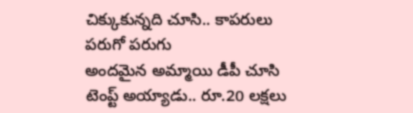చిక్కుకున్నది చూసి.. కాపరులు పరుగో పరుగు
అందమైన అమ్మాయి డీపీ చూసి టెంప్ట్ అయ్యాడు.. రూ.20 లక్షలు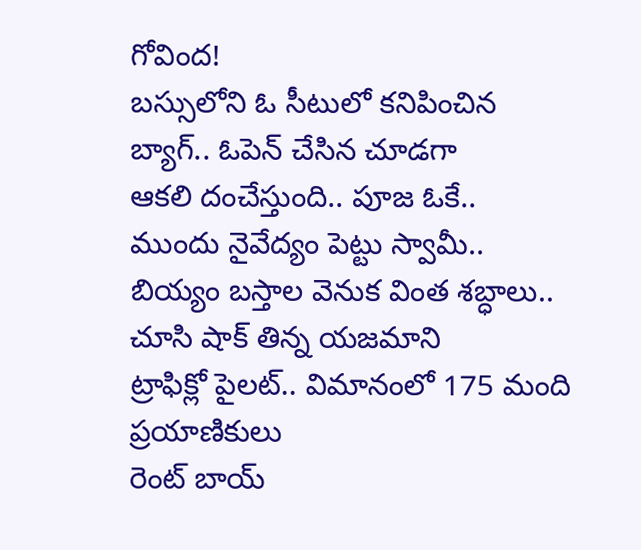గోవింద!
బస్సులోని ఓ సీటులో కనిపించిన బ్యాగ్.. ఓపెన్ చేసిన చూడగా
ఆకలి దంచేస్తుంది.. పూజ ఓకే.. ముందు నైవేద్యం పెట్టు స్వామీ..
బియ్యం బస్తాల వెనుక వింత శబ్ధాలు.. చూసి షాక్ తిన్న యజమాని
ట్రాఫిక్లో పైలట్.. విమానంలో 175 మంది ప్రయాణికులు
రెంట్ బాయ్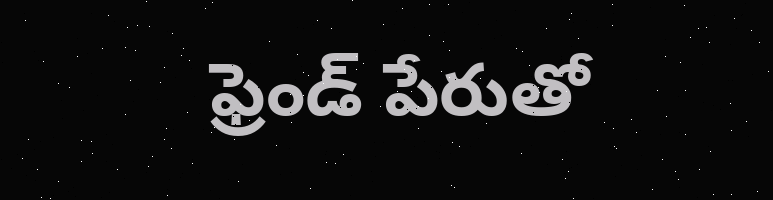ఫ్రెండ్ పేరుతో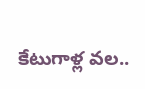కేటుగాళ్ల వల..